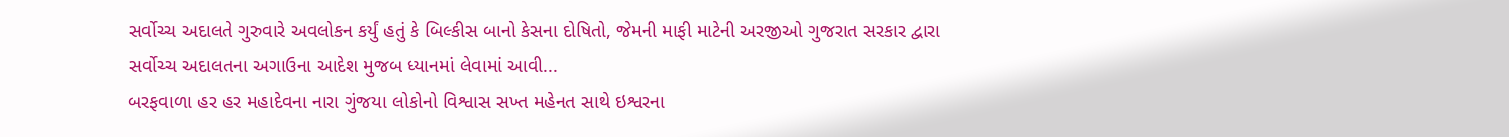સર્વોચ્ચ અદાલતે ગુરુવારે અવલોકન કર્યું હતું કે બિલ્કીસ બાનો કેસના દોષિતો, જેમની માફી માટેની અરજીઓ ગુજરાત સરકાર દ્વારા સર્વોચ્ચ અદાલતના અગાઉના આદેશ મુજબ ધ્યાનમાં લેવામાં આવી...
બરફવાળા હર હર મહાદેવના નારા ગુંજયા લોકોનો વિશ્વાસ સખ્ત મહેનત સાથે ઇશ્વરના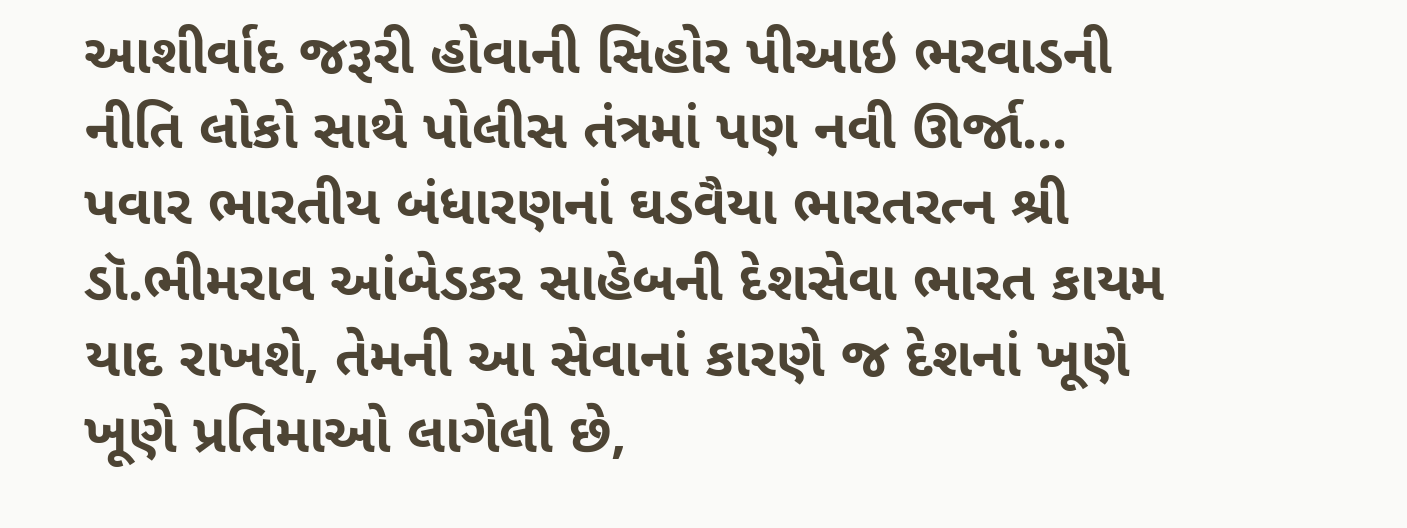આશીર્વાદ જરૂરી હોવાની સિહોર પીઆઇ ભરવાડની નીતિ લોકો સાથે પોલીસ તંત્રમાં પણ નવી ઊર્જા...
પવાર ભારતીય બંધારણનાં ઘડવૈયા ભારતરત્ન શ્રી ડૉ.ભીમરાવ આંબેડકર સાહેબની દેશસેવા ભારત કાયમ યાદ રાખશે, તેમની આ સેવાનાં કારણે જ દેશનાં ખૂણે ખૂણે પ્રતિમાઓ લાગેલી છે,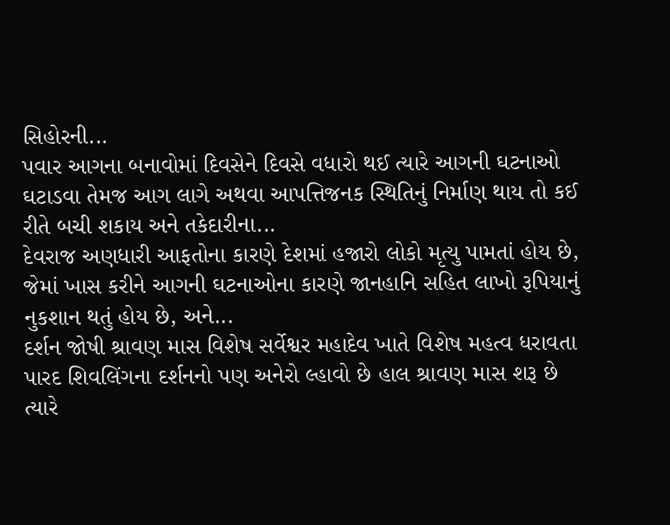સિહોરની...
પવાર આગના બનાવોમાં દિવસેને દિવસે વધારો થઈ ત્યારે આગની ઘટનાઓ ઘટાડવા તેમજ આગ લાગે અથવા આપત્તિજનક સ્થિતિનું નિર્માણ થાય તો કઈ રીતે બચી શકાય અને તકેદારીના...
દેવરાજ અણધારી આફતોના કારણે દેશમાં હજારો લોકો મૃત્યુ પામતાં હોય છે, જેમાં ખાસ કરીને આગની ઘટનાઓના કારણે જાનહાનિ સહિત લાખો રૂપિયાનું નુકશાન થતું હોય છે, અને...
દર્શન જોષી શ્રાવણ માસ વિશેષ સર્વેશ્વર મહાદેવ ખાતે વિશેષ મહત્વ ધરાવતા પારદ શિવલિંગના દર્શનનો પણ અનેરો લ્હાવો છે હાલ શ્રાવણ માસ શરૂ છે ત્યારે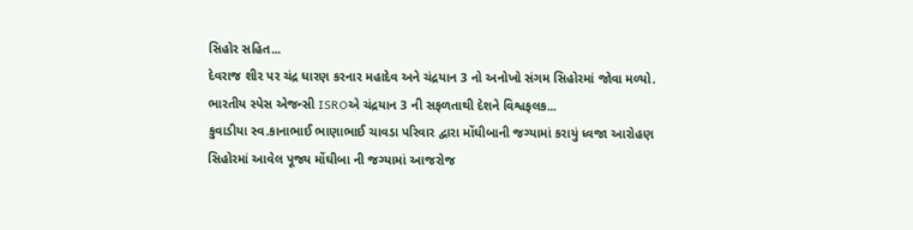સિહોર સહિત...
દેવરાજ શીર પર ચંદ્ર ધારણ કરનાર મહાદેવ અને ચંદ્રયાન 3 નો અનોખો સંગમ સિહોરમાં જોવા મળ્યો. ભારતીય સ્પેસ એજન્સી ISROએ ચંદ્રયાન 3 ની સફળતાથી દેશને વિશ્વફલક...
કુવાડીયા સ્વ.કાનાભાઈ ભાણાભાઈ ચાવડા પરિવાર દ્વારા મોંઘીબાની જગ્યામાં કરાયું ધ્વજા આરોહણ સિહોરમાં આવેલ પૂજ્ય મોંઘીબા ની જગ્યામાં આજરોજ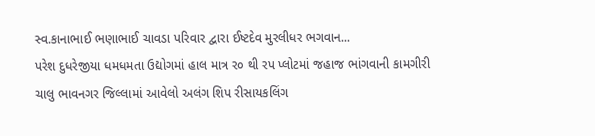સ્વ.કાનાભાઈ ભણાભાઈ ચાવડા પરિવાર દ્વારા ઈષ્ટદેવ મુરલીધર ભગવાન...
પરેશ દુધરેજીયા ધમધમતા ઉદ્યોગમાં હાલ માત્ર ર૦ થી રપ પ્લોટમાં જહાજ ભાંગવાની કામગીરી ચાલુ ભાવનગર જિલ્લામાં આવેલો અલંગ શિપ રીસાયકલિંગ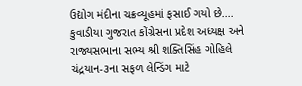ઉદ્યોગ મંદીના ચક્રવ્યૂહમાં ફસાઈ ગયો છે....
કુવાડીયા ગુજરાત કોંગ્રેસના પ્રદેશ અધ્યક્ષ અને રાજ્યસભાના સભ્ય શ્રી શક્તિસિંહ ગોહિલે ચંદ્રયાન-૩ના સફળ લેન્ડિંગ માટે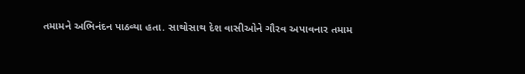તમામને અભિનંદન પાઠવ્યા હતા. સાથોસાથ દેશ વાસીઓને ગૌરવ અપાવનાર તમામ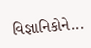વિજ્ઞાનિકોને...